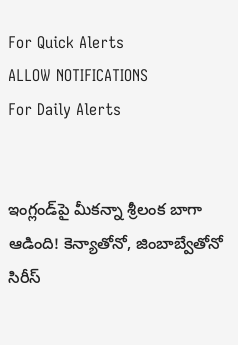For Quick Alerts
ALLOW NOTIFICATIONS
For Daily Alerts


ఇంగ్లండ్‌పై మీకన్నా శ్రీలంక బాగా ఆడింది! కెన్యాతోనో, జింబాబ్వేతోనో సిరీస్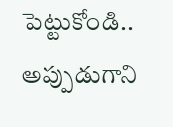పెట్టుకోండి.. అప్పుడుగాని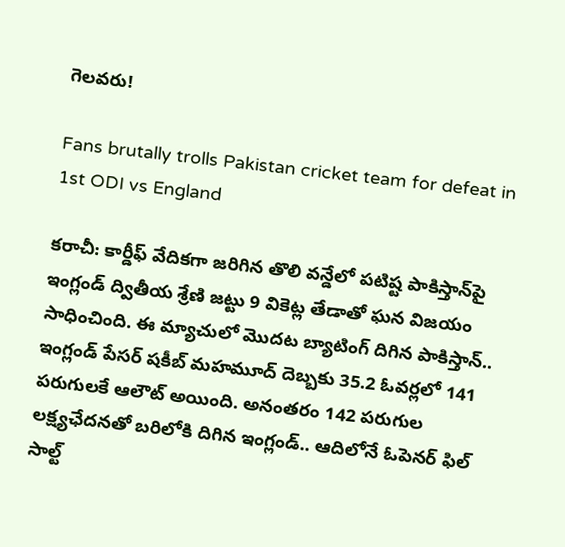గెలవరు!

Fans brutally trolls Pakistan cricket team for defeat in 1st ODI vs England

కరాచీ: కార్డీఫ్ వేదికగా జరిగిన తొలి వన్డేలో పటిష్ట పాకిస్తాన్‌పై ఇంగ్లండ్‌ ద్వితీయ శ్రేణి జట్టు 9 వికెట్ల తేడాతో ఘన విజయం సాధించింది. ఈ మ్యాచులో మొదట బ్యాటింగ్‌ దిగిన పాకిస్తాన్‌.. ఇంగ్లండ్‌ పేసర్‌ షకీబ్ మహమూద్ దెబ్బకు 35.2 ఓవర్లలో 141 పరుగులకే ఆలౌట్ అయింది. అనంతరం 142 పరుగుల లక్ష్యఛేదనతో బరిలోకి దిగిన ఇంగ్లండ్‌.. ఆదిలోనే ఓపెనర్‌ ఫిల్ సాల్ట్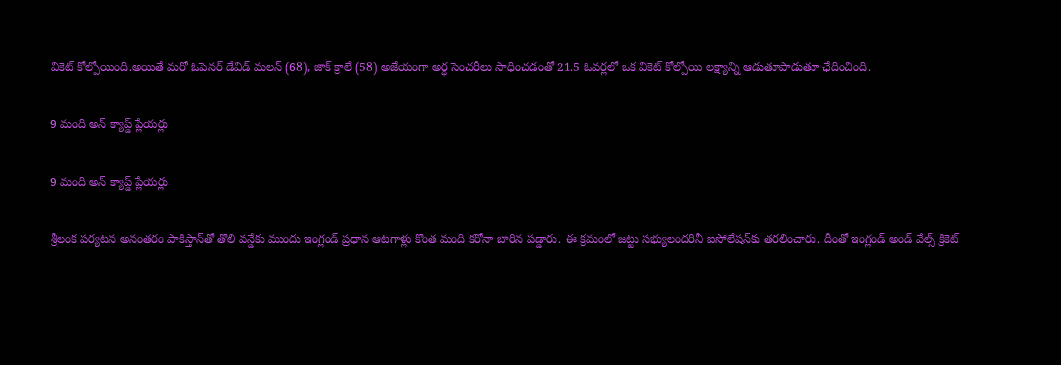వికెట్‌ కోల్పోయింది.అయితే మరో ఓపెనర్‌ డేవిడ్ మలన్ (68), జాక్ క్రాలే (58) అజేయంగా అర్ధ సెంచరీలు సాధించడంతో 21.5 ఓవర్లలో ఒక వికెట్ కోల్పోయి లక్ష్యాన్ని ఆడుతూపాడుతూ ఛేదించింది.

9 మంది అన్‌ క్యాప్డ్‌ ప్లేయర్లు

9 మంది అన్‌ క్యాప్డ్‌ ప్లేయర్లు

శ్రీలంక పర్యటన అనంతరం పాకిస్తాన్‌తో తొలి వన్డేకు ముందు ఇంగ్లండ్ ప్రధాన ఆటగాళ్లు కొంత మంది కరోనా బారిన పడ్డారు. ఈ క్రమంలో జట్టు సభ్యులందరినీ ఐసోలేషన్‌కు తరలించారు. దీంతో ఇంగ్లండ్‌ అండ్ వేల్స్ క్రికెట్‌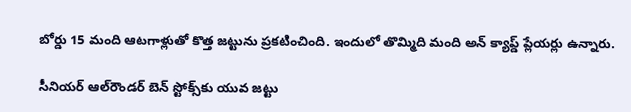బోర్డు 15 మంది ఆటగాళ్లుతో కొత్త జట్టును ప్రకటించింది. ఇందులో తొమ్మిది మంది అన్‌ క్యాప్డ్‌ ప్లేయర్లు ఉన్నారు.

సీనియర్ ఆల్‌రౌండర్‌ బెన్ స్టోక్స్‌కు యువ జట్టు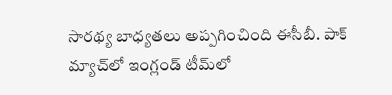సారథ్య బాధ్యతలు అప్పగించింది ఈసీబీ. పాక్ మ్యాచ్‌లో ఇంగ్లండ్ టీమ్‌లో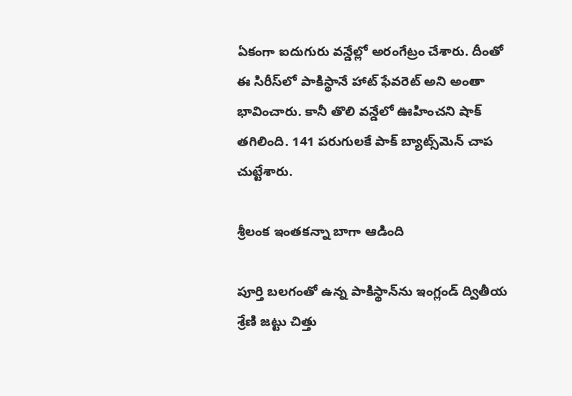ఏకంగా ఐదుగురు వ‌న్డేల్లో అరంగేట్రం చేశారు. దీంతో ఈ సిరీస్‌లో పాకిస్థానే హాట్ ఫేవ‌రెట్ అని అంతా భావించారు. కానీ తొలి వ‌న్డేలో ఊహించ‌ని షాక్ త‌గిలింది. 141 ప‌రుగుల‌కే పాక్ బ్యాట్స్‌మెన్ చాప చుట్టేశారు.

శ్రీలంక ఇంత‌కన్నా బాగా ఆడింది

పూర్తి బ‌లగంతో ఉన్న పాకిస్థాన్‌ను ఇంగ్లండ్‌ ద్వితీయ శ్రేణి జట్టు చిత్తు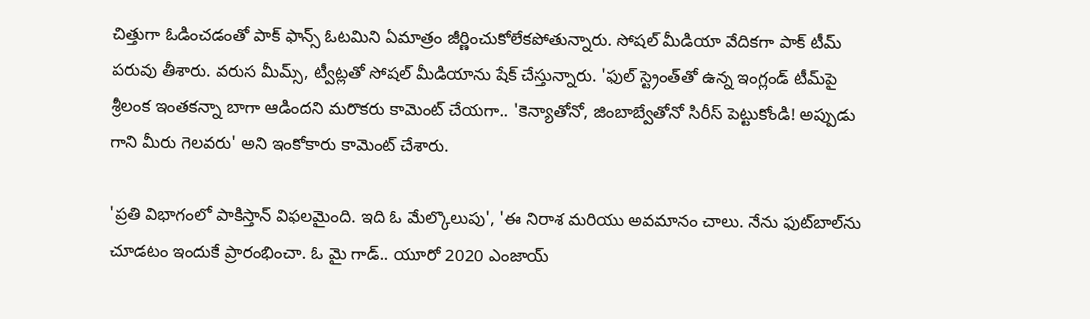చిత్తుగా ఓడించడంతో పాక్ ఫాన్స్ ఓటమిని ఏమాత్రం జీర్ణించుకోలేక‌పోతున్నారు. సోషల్ మీడియా వేదికగా పాక్ టీమ్ ప‌రువు తీశారు. వరుస మీమ్స్, ట్వీట్లతో సోషల్ మీడియాను షేక్ చేస్తున్నారు. 'ఫుల్ స్ట్రెంత్‌తో ఉన్న ఇంగ్లండ్ టీమ్‌పై శ్రీలంక ఇంత‌కన్నా బాగా ఆడింద‌ని మ‌రొక‌రు కామెంట్ చేయగా.. 'కెన్యాతోనో, జింబాబ్వేతోనో సిరీస్ పెట్టుకోండి! అప్పుడు గాని మీరు గెలవరు' అని ఇంకోకారు కామెంట్ చేశారు.

'ప్రతి విభాగంలో పాకిస్తాన్ విఫలమైంది. ఇది ఓ మేల్కొలుపు', 'ఈ నిరాశ మరియు అవమానం చాలు. నేను ఫుట్‌బాల్‌ను చూడటం ఇందుకే ప్రారంభించా. ఓ మై గాడ్.. యూరో 2020 ఎంజాయ్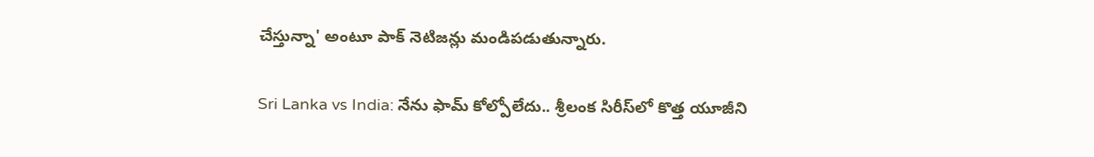చేస్తున్నా' అంటూ పాక్ నెటిజన్లు మండిపడుతున్నారు.

Sri Lanka vs India: నేను ఫామ్‌ కోల్పోలేదు.. శ్రీలంక సిరీస్‌లో కొత్త యూజీని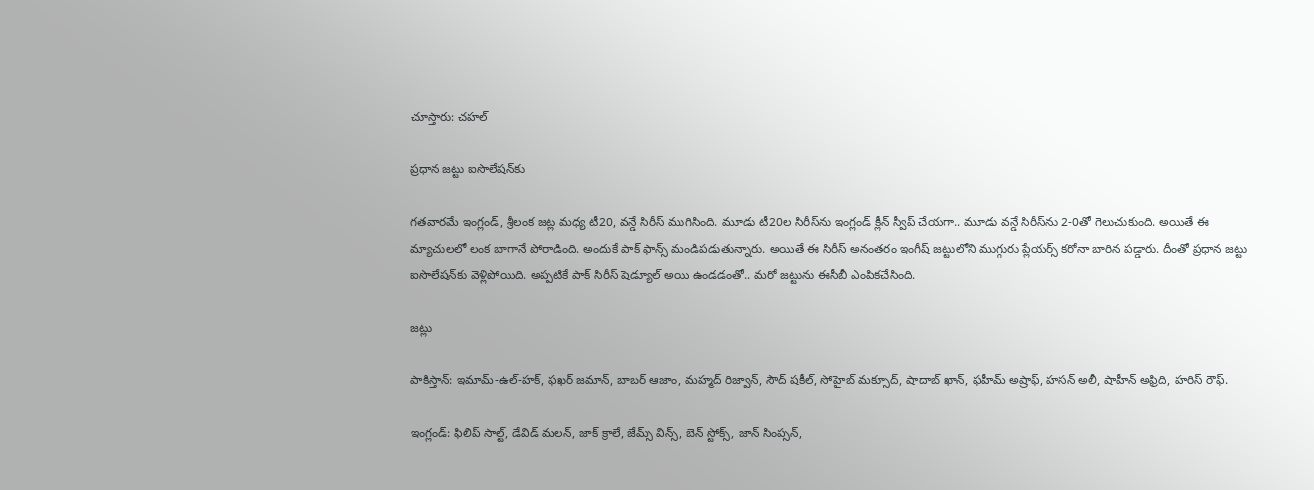చూస్తారు: చహల్‌

ప్రధాన జట్టు ఐసొలేషన్‌కు

గతవారమే ఇంగ్లండ్, శ్రీలంక జట్ల మధ్య టీ20, వన్డే సిరీస్ ముగిసింది. మూడు టీ20ల సిరీస్‌ను ఇంగ్లండ్ క్లీన్ స్వీప్ చేయగా.. మూడు వన్డే సిరీస్‌ను 2-0తో గెలుచుకుంది. అయితే ఈ మ్యాచులలో లంక బాగానే పోరాడింది. అందుకే పాక్ ఫాన్స్ మండిపడుతున్నారు. అయితే ఈ సిరీస్ అనంతరం ఇంగీష్ జట్టులోని ముగ్గురు ప్లేయర్స్ కరోనా బారిన పడ్డారు. దీంతో ప్రధాన జట్టు ఐసొలేషన్‌కు వెళ్లిపోయిది. అప్పటికే పాక్ సిరీస్ షెడ్యూల్ అయి ఉండడంతో.. మరో జట్టును ఈసీబీ ఎంపికచేసింది.

జట్లు

పాకిస్తాన్: ఇమామ్-ఉల్-హక్, ఫఖర్ జమాన్, బాబర్ ఆజాం, మహ్మద్ రిజ్వాన్, సౌద్ షకీల్, సోహైబ్ మక్సూద్, షాదాబ్ ఖాన్, ఫహీమ్ అష్రాఫ్, హసన్ అలీ, షాహీన్ అఫ్రిది, హరిస్ రౌఫ్.

ఇంగ్లండ్: ఫిలిప్ సాల్ట్, డేవిడ్ మలన్, జాక్ క్రాలే, జేమ్స్ విన్స్, బెన్ స్టోక్స్, జాన్ సింప్సన్,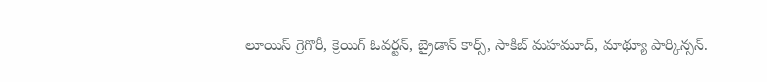లూయిస్ గ్రెగొరీ, క్రెయిగ్ ఓవర్టన్, బ్రైడాన్ కార్స్, సాకిబ్ మహమూద్, మాథ్యూ పార్కిన్సన్.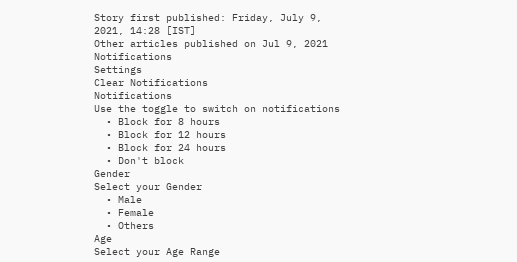Story first published: Friday, July 9, 2021, 14:28 [IST]
Other articles published on Jul 9, 2021
Notifications
Settings
Clear Notifications
Notifications
Use the toggle to switch on notifications
  • Block for 8 hours
  • Block for 12 hours
  • Block for 24 hours
  • Don't block
Gender
Select your Gender
  • Male
  • Female
  • Others
Age
Select your Age Range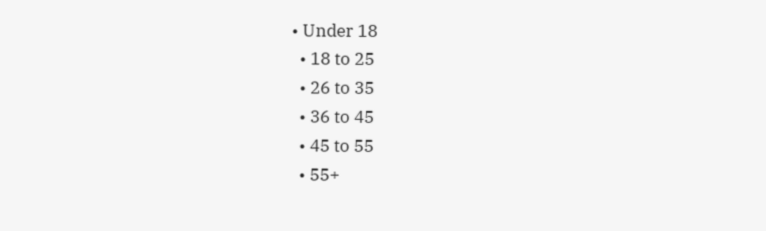• Under 18
  • 18 to 25
  • 26 to 35
  • 36 to 45
  • 45 to 55
  • 55+